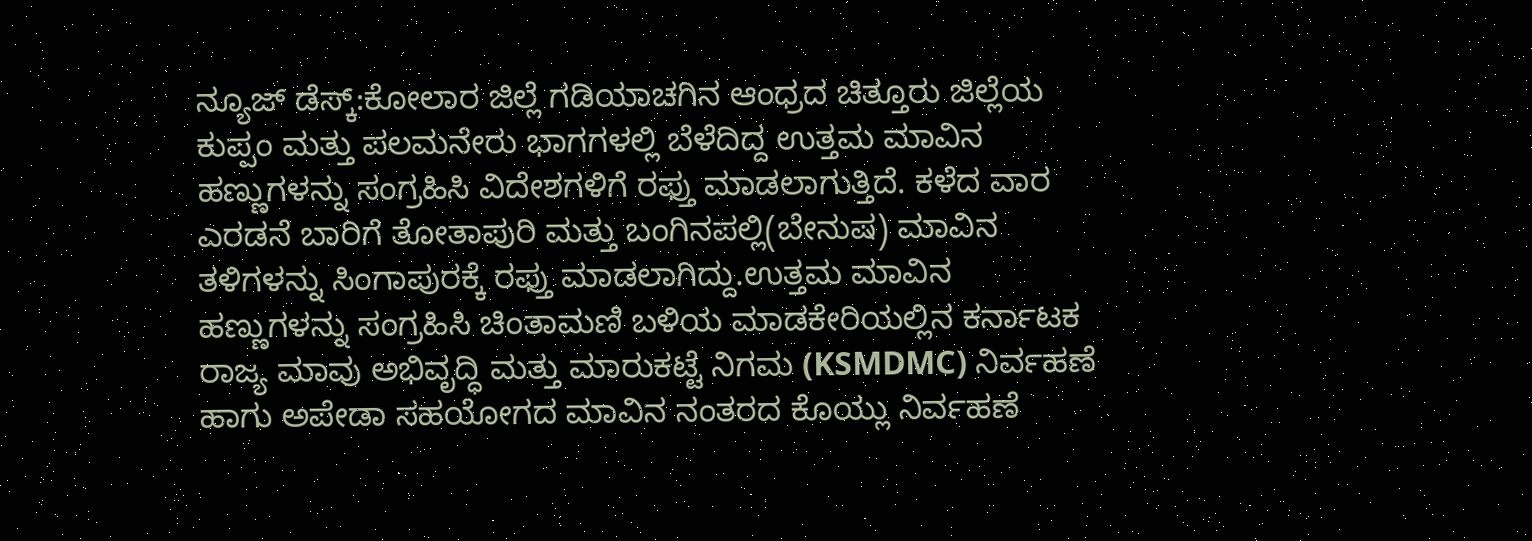ನ್ಯೂಜ್ ಡೆಸ್ಕ್:ಕೋಲಾರ ಜಿಲ್ಲೆ ಗಡಿಯಾಚಗಿನ ಆಂಧ್ರದ ಚಿತ್ತೂರು ಜಿಲ್ಲೆಯ ಕುಪ್ಪಂ ಮತ್ತು ಪಲಮನೇರು ಭಾಗಗಳಲ್ಲಿ ಬೆಳೆದಿದ್ದ ಉತ್ತಮ ಮಾವಿನ ಹಣ್ಣುಗಳನ್ನು ಸಂಗ್ರಹಿಸಿ ವಿದೇಶಗಳಿಗೆ ರಫ್ತು ಮಾಡಲಾಗುತ್ತಿದೆ. ಕಳೆದ ವಾರ ಎರಡನೆ ಬಾರಿಗೆ ತೋತಾಪುರಿ ಮತ್ತು ಬಂಗಿನಪಲ್ಲಿ(ಬೇನುಷ) ಮಾವಿನ ತಳಿಗಳನ್ನು ಸಿಂಗಾಪುರಕ್ಕೆ ರಫ್ತು ಮಾಡಲಾಗಿದ್ದು.ಉತ್ತಮ ಮಾವಿನ ಹಣ್ಣುಗಳನ್ನು ಸಂಗ್ರಹಿಸಿ ಚಿಂತಾಮಣಿ ಬಳಿಯ ಮಾಡಕೇರಿಯಲ್ಲಿನ ಕರ್ನಾಟಕ ರಾಜ್ಯ ಮಾವು ಅಭಿವೃದ್ಧಿ ಮತ್ತು ಮಾರುಕಟ್ಟೆ ನಿಗಮ (KSMDMC) ನಿರ್ವಹಣೆ ಹಾಗು ಅಪೇಡಾ ಸಹಯೋಗದ ಮಾವಿನ ನಂತರದ ಕೊಯ್ಲು ನಿರ್ವಹಣೆ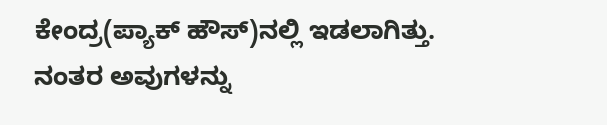ಕೇಂದ್ರ(ಪ್ಯಾಕ್ ಹೌಸ್)ನಲ್ಲಿ ಇಡಲಾಗಿತ್ತು. ನಂತರ ಅವುಗಳನ್ನು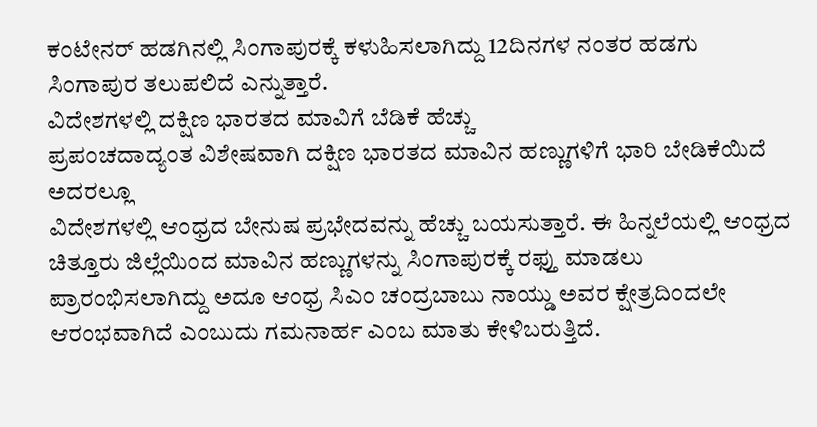ಕಂಟೇನರ್ ಹಡಗಿನಲ್ಲಿ ಸಿಂಗಾಪುರಕ್ಕೆ ಕಳುಹಿಸಲಾಗಿದ್ದು 12ದಿನಗಳ ನಂತರ ಹಡಗು ಸಿಂಗಾಪುರ ತಲುಪಲಿದೆ ಎನ್ನುತ್ತಾರೆ.
ವಿದೇಶಗಳಲ್ಲಿ ದಕ್ಷಿಣ ಭಾರತದ ಮಾವಿಗೆ ಬೆಡಿಕೆ ಹೆಚ್ಚು
ಪ್ರಪಂಚದಾದ್ಯಂತ ವಿಶೇಷವಾಗಿ ದಕ್ಷಿಣ ಭಾರತದ ಮಾವಿನ ಹಣ್ಣುಗಳಿಗೆ ಭಾರಿ ಬೇಡಿಕೆಯಿದೆ ಅದರಲ್ಲೂ
ವಿದೇಶಗಳಲ್ಲಿ ಆಂಧ್ರದ ಬೇನುಷ ಪ್ರಭೇದವನ್ನು ಹೆಚ್ಚು ಬಯಸುತ್ತಾರೆ. ಈ ಹಿನ್ನಲೆಯಲ್ಲಿ ಆಂಧ್ರದ ಚಿತ್ತೂರು ಜಿಲ್ಲೆಯಿಂದ ಮಾವಿನ ಹಣ್ಣುಗಳನ್ನು ಸಿಂಗಾಪುರಕ್ಕೆ ರಫ್ತು ಮಾಡಲು ಪ್ರಾರಂಭಿಸಲಾಗಿದ್ದು ಅದೂ ಆಂಧ್ರ ಸಿಎಂ ಚಂದ್ರಬಾಬು ನಾಯ್ಡು ಅವರ ಕ್ಷೇತ್ರದಿಂದಲೇ ಆರಂಭವಾಗಿದೆ ಎಂಬುದು ಗಮನಾರ್ಹ ಎಂಬ ಮಾತು ಕೇಳಿಬರುತ್ತಿದೆ.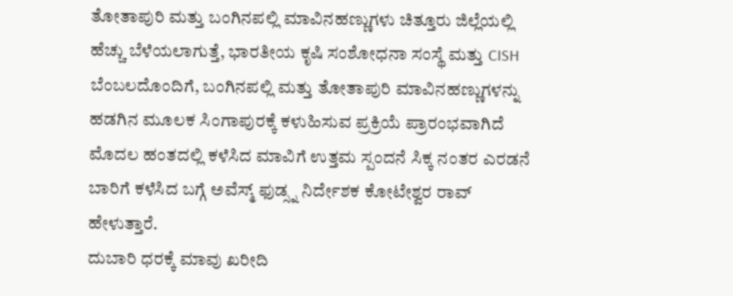ತೋತಾಪುರಿ ಮತ್ತು ಬಂಗಿನಪಲ್ಲಿ ಮಾವಿನಹಣ್ಣುಗಳು ಚಿತ್ತೂರು ಜಿಲ್ಲೆಯಲ್ಲಿ ಹೆಚ್ಚು ಬೆಳೆಯಲಾಗುತ್ತೆ, ಭಾರತೀಯ ಕೃಷಿ ಸಂಶೋಧನಾ ಸಂಸ್ಥೆ ಮತ್ತು CISH ಬೆಂಬಲದೊಂದಿಗೆ, ಬಂಗಿನಪಲ್ಲಿ ಮತ್ತು ತೋತಾಪುರಿ ಮಾವಿನಹಣ್ಣುಗಳನ್ನು ಹಡಗಿನ ಮೂಲಕ ಸಿಂಗಾಪುರಕ್ಕೆ ಕಳುಹಿಸುವ ಪ್ರಕ್ರಿಯೆ ಪ್ರಾರಂಭವಾಗಿದೆ ಮೊದಲ ಹಂತದಲ್ಲಿ ಕಳೆಸಿದ ಮಾವಿಗೆ ಉತ್ತಮ ಸ್ಪಂದನೆ ಸಿಕ್ಕ ನಂತರ ಎರಡನೆ ಬಾರಿಗೆ ಕಳೆಸಿದ ಬಗ್ಗೆ ಅವೆಸ್ಮ್ ಫುಡ್ಸ್ನ ನಿರ್ದೇಶಕ ಕೋಟೇಶ್ವರ ರಾವ್ ಹೇಳುತ್ತಾರೆ.
ದುಬಾರಿ ಧರಕ್ಕೆ ಮಾವು ಖರೀದಿ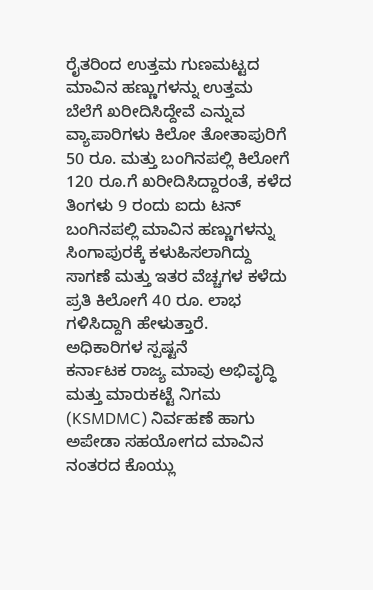ರೈತರಿಂದ ಉತ್ತಮ ಗುಣಮಟ್ಟದ ಮಾವಿನ ಹಣ್ಣುಗಳನ್ನು ಉತ್ತಮ ಬೆಲೆಗೆ ಖರೀದಿಸಿದ್ದೇವೆ ಎನ್ನುವ ವ್ಯಾಪಾರಿಗಳು ಕಿಲೋ ತೋತಾಪುರಿಗೆ 50 ರೂ. ಮತ್ತು ಬಂಗಿನಪಲ್ಲಿ ಕಿಲೋಗೆ 120 ರೂ.ಗೆ ಖರೀದಿಸಿದ್ದಾರಂತೆ, ಕಳೆದ ತಿಂಗಳು 9 ರಂದು ಐದು ಟನ್ ಬಂಗಿನಪಲ್ಲಿ ಮಾವಿನ ಹಣ್ಣುಗಳನ್ನು ಸಿಂಗಾಪುರಕ್ಕೆ ಕಳುಹಿಸಲಾಗಿದ್ದು ಸಾಗಣೆ ಮತ್ತು ಇತರ ವೆಚ್ಚಗಳ ಕಳೆದು ಪ್ರತಿ ಕಿಲೋಗೆ 40 ರೂ. ಲಾಭ ಗಳಿಸಿದ್ದಾಗಿ ಹೇಳುತ್ತಾರೆ.
ಅಧಿಕಾರಿಗಳ ಸ್ಪಷ್ಟನೆ
ಕರ್ನಾಟಕ ರಾಜ್ಯ ಮಾವು ಅಭಿವೃದ್ಧಿ ಮತ್ತು ಮಾರುಕಟ್ಟೆ ನಿಗಮ (KSMDMC) ನಿರ್ವಹಣೆ ಹಾಗು ಅಪೇಡಾ ಸಹಯೋಗದ ಮಾವಿನ ನಂತರದ ಕೊಯ್ಲು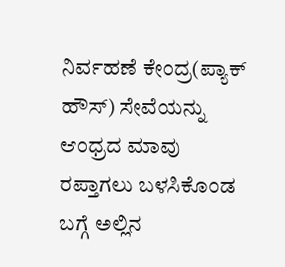ನಿರ್ವಹಣೆ ಕೇಂದ್ರ(ಪ್ಯಾಕ್ ಹೌಸ್) ಸೇವೆಯನ್ನು ಆಂಧ್ರದ ಮಾವು ರಪ್ತಾಗಲು ಬಳಸಿಕೊಂಡ ಬಗ್ಗೆ ಅಲ್ಲಿನ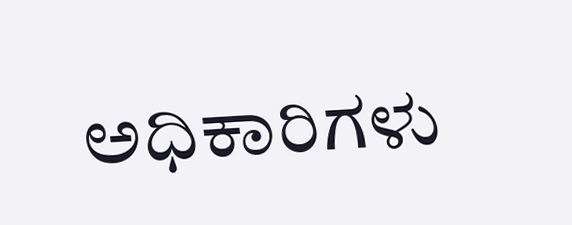ಅಧಿಕಾರಿಗಳು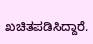ಖಚಿತಪಡಿಸಿದ್ದಾರೆ.